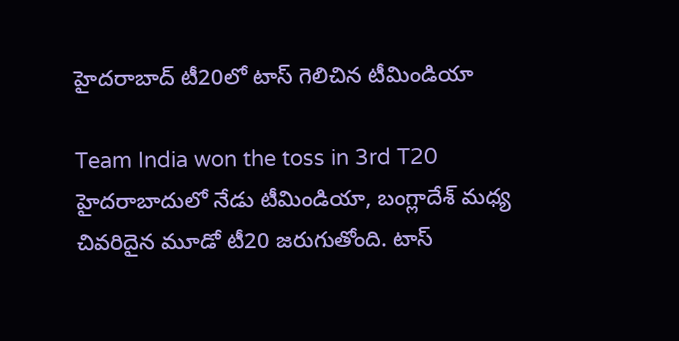హైదరాబాద్ టీ20లో టాస్ గెలిచిన టీమిండియా

Team India won the toss in 3rd T20
హైదరాబాదులో నేడు టీమిండియా, బంగ్లాదేశ్ మధ్య చివరిదైన మూడో టీ20 జరుగుతోంది. టాస్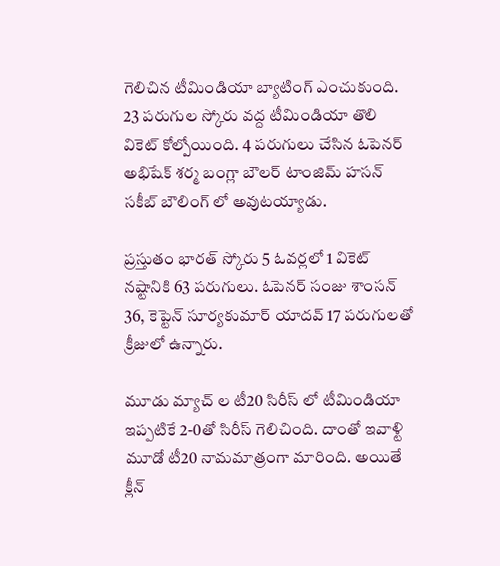గెలిచిన టీమిండియా బ్యాటింగ్ ఎంచుకుంది. 23 పరుగుల స్కోరు వద్ద టీమిండియా తొలి వికెట్ కోల్పోయింది. 4 పరుగులు చేసిన ఓపెనర్ అభిషేక్ శర్మ బంగ్లా బౌలర్ టాంజిమ్ హసన్ సకీబ్ బౌలింగ్ లో అవుటయ్యాడు.

ప్రస్తుతం భారత్ స్కోరు 5 ఓవర్లలో 1 వికెట్ నష్టానికి 63 పరుగులు. ఓపెనర్ సంజు శాంసన్ 36, కెప్టెన్ సూర్యకుమార్ యాదవ్ 17 పరుగులతో క్రీజులో ఉన్నారు.

మూడు మ్యాచ్ ల టీ20 సిరీస్ లో టీమిండియా ఇప్పటికే 2-0తో సిరీస్ గెలిచింది. దాంతో ఇవాళ్టి మూడో టీ20 నామమాత్రంగా మారింది. అయితే క్లీన్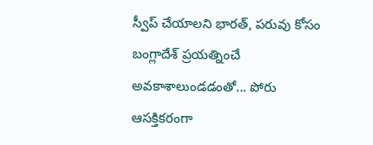స్వీప్ చేయాలని భారత్, పరువు కోసం బంగ్లాదేశ్ ప్రయత్నించే అవకాశాలుండడంతో... పోరు ఆసక్తికరంగా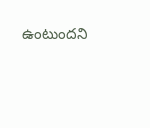ఉంటుందని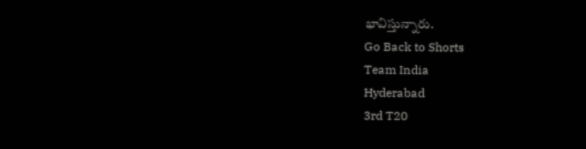భావిస్తున్నారు.
Go Back to Shorts
Team India
Hyderabad
3rd T20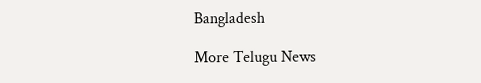Bangladesh

More Telugu News